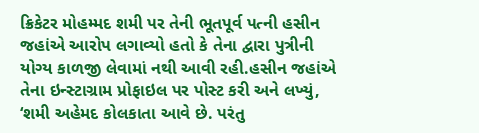ક્રિકેટર મોહમ્મદ શમી પર તેની ભૂતપૂર્વ પત્ની હસીન જહાંએ આરોપ લગાવ્યો હતો કે તેના દ્વારા પુત્રીની યોગ્ય કાળજી લેવામાં નથી આવી રહી.હસીન જહાંએ તેના ઇન્સ્ટાગ્રામ પ્રોફાઇલ પર પોસ્ટ કરી અને લખ્યું, ‘શમી અહેમદ કોલકાતા આવે છે. પરંતુ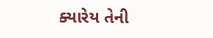ક્યારેય તેની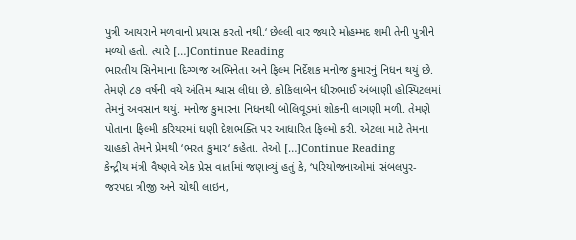પુત્રી આયરાને મળવાનો પ્રયાસ કરતો નથી.‘ છેલ્લી વાર જ્યારે મોહમ્મદ શમી તેની પુત્રીને મળ્યો હતો. ત્યારે […]Continue Reading
ભારતીય સિનેમાના દિગ્ગજ અભિનેતા અને ફિલ્મ નિર્દેશક મનોજ કુમારનું નિધન થયું છે. તેમણે ૮૭ વર્ષની વયે અંતિમ શ્વાસ લીધા છે. કોકિલાબેન ધીરુભાઈ અંબાણી હોસ્પિટલમાં તેમનું અવસાન થયું. મનોજ કુમારના નિધનથી બોલિવૂડમાં શોકની લાગણી મળી. તેમણે પોતાના ફિલ્મી કરિયરમાં ઘણી દેશભક્તિ પર આધારિત ફિલ્મો કરી. એટલા માટે તેમના ચાહકો તેમને પ્રેમથી ‘ભરત કુમાર‘ કહેતા. તેઓ […]Continue Reading
કેન્દ્રીય મંત્રી વૈષ્ણવે એક પ્રેસ વાર્તામાં જણાવ્યું હતું કે, ‘પરિયોજનાઓમાં સંબલપુર-જરપદા ત્રીજી અને ચોથી લાઇન,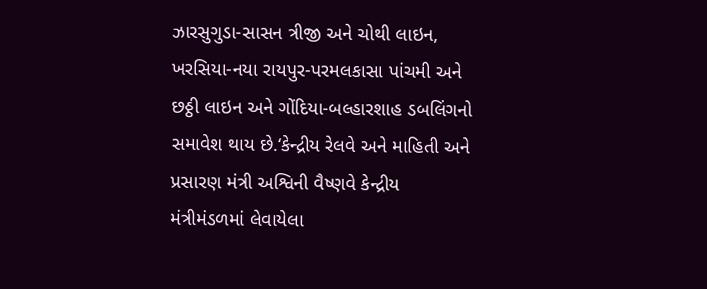ઝારસુગુડા-સાસન ત્રીજી અને ચોથી લાઇન, ખરસિયા-નયા રાયપુર-પરમલકાસા પાંચમી અને છઠ્ઠી લાઇન અને ગોંદિયા-બલ્હારશાહ ડબલિંગનો સમાવેશ થાય છે.‘કેન્દ્રીય રેલવે અને માહિતી અને પ્રસારણ મંત્રી અશ્વિની વૈષ્ણવે કેન્દ્રીય મંત્રીમંડળમાં લેવાયેલા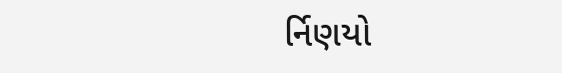ર્નિણયો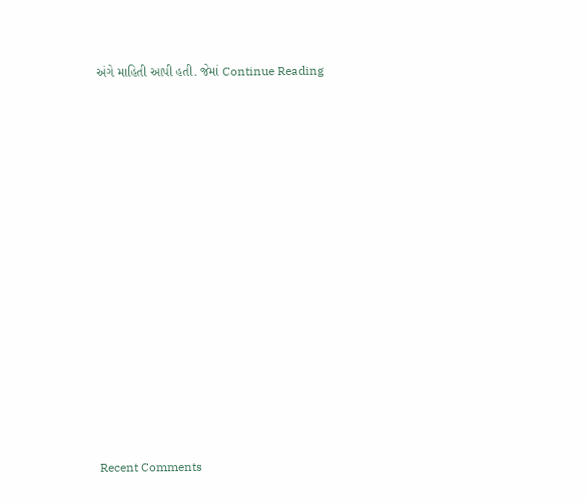અંગે માહિતી આપી હતી. જેમાં Continue Reading


















Recent Comments